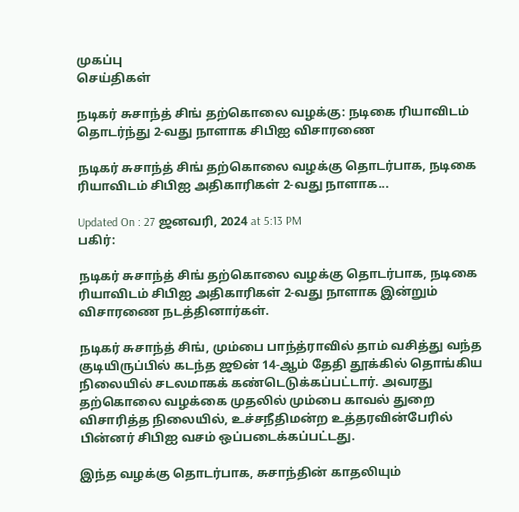முகப்பு
செய்திகள்

நடிகர் சுசாந்த் சிங் தற்கொலை வழக்கு: நடிகை ரியாவிடம் தொடர்ந்து 2-வது நாளாக சிபிஐ விசாரணை

நடிகர் சுசாந்த் சிங் தற்கொலை வழக்கு தொடர்பாக, நடிகை ரியாவிடம் சிபிஐ அதிகாரிகள் 2-வது நாளாக...

Updated On : 27 ஜனவரி, 2024 at 5:13 PM
பகிர்:

நடிகர் சுசாந்த் சிங் தற்கொலை வழக்கு தொடர்பாக, நடிகை ரியாவிடம் சிபிஐ அதிகாரிகள் 2-வது நாளாக இன்றும் விசாரணை நடத்தினார்கள்.

நடிகர் சுசாந்த் சிங், மும்பை பாந்த்ராவில் தாம் வசித்து வந்த குடியிருப்பில் கடந்த ஜூன் 14-ஆம் தேதி தூக்கில் தொங்கிய நிலையில் சடலமாகக் கண்டெடுக்கப்பட்டார். அவரது தற்கொலை வழக்கை முதலில் மும்பை காவல் துறை விசாரித்த நிலையில், உச்சநீதிமன்ற உத்தரவின்பேரில் பின்னர் சிபிஐ வசம் ஒப்படைக்கப்பட்டது.

இந்த வழக்கு தொடர்பாக, சுசாந்தின் காதலியும்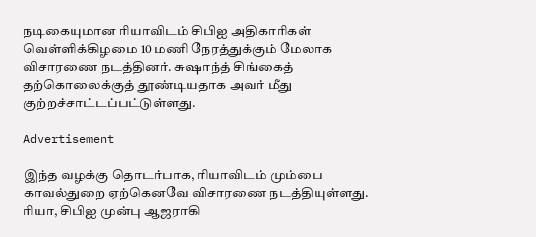நடிகையுமான ரியாவிடம் சிபிஐ அதிகாரிகள் வெள்ளிக்கிழமை 10 மணி நேரத்துக்கும் மேலாக விசாரணை நடத்தினர். சுஷாந்த் சிங்கைத் தற்கொலைக்குத் தூண்டியதாக அவர் மீது குற்றச்சாட்டப்பட்டுள்ளது.

Advertisement

இந்த வழக்கு தொடர்பாக, ரியாவிடம் மும்பை காவல்துறை ஏற்கெனவே விசாரணை நடத்தியுள்ளது. ரியா, சிபிஐ முன்பு ஆஜராகி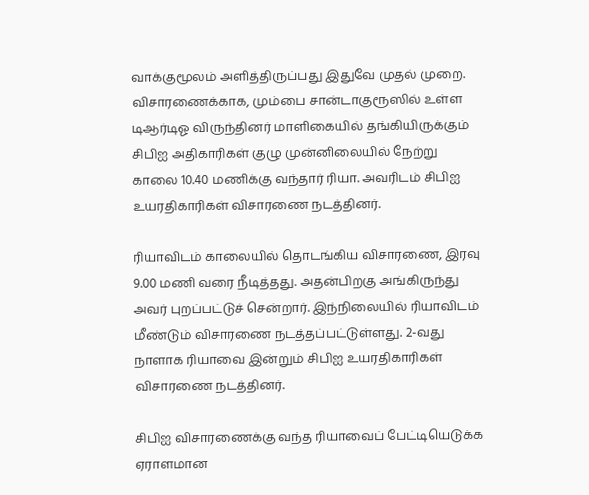வாக்குமூலம் அளித்திருப்பது இதுவே முதல் முறை. விசாரணைக்காக, மும்பை சான்டாகுரூஸில் உள்ள டிஆர்டிஓ விருந்தினர் மாளிகையில் தங்கியிருக்கும் சிபிஐ அதிகாரிகள் குழு முன்னிலையில் நேற்று காலை 10.40 மணிக்கு வந்தார் ரியா. அவரிடம் சிபிஐ உயரதிகாரிகள் விசாரணை நடத்தினர்.

ரியாவிடம் காலையில் தொடங்கிய விசாரணை, இரவு 9.00 மணி வரை நீடித்தது. அதன்பிறகு அங்கிருந்து அவர் புறப்பட்டுச் சென்றார். இந்நிலையில் ரியாவிடம் மீண்டும் விசாரணை நடத்தப்பட்டுள்ளது. 2-வது நாளாக ரியாவை இன்றும் சிபிஐ உயரதிகாரிகள் விசாரணை நடத்தினர்.

சிபிஐ விசாரணைக்கு வந்த ரியாவைப் பேட்டியெடுக்க ஏராளமான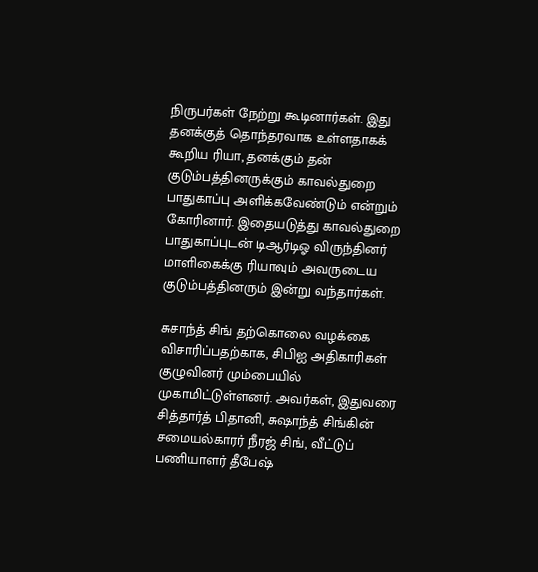நிருபர்கள் நேற்று கூடினார்கள். இது தனக்குத் தொந்தரவாக உள்ளதாகக் கூறிய ரியா, தனக்கும் தன் குடும்பத்தினருக்கும் காவல்துறை பாதுகாப்பு அளிக்கவேண்டும் என்றும் கோரினார். இதையடுத்து காவல்துறை பாதுகாப்புடன் டிஆர்டிஓ விருந்தினர் மாளிகைக்கு ரியாவும் அவருடைய குடும்பத்தினரும் இன்று வந்தார்கள்.

சுசாந்த் சிங் தற்கொலை வழக்கை விசாரிப்பதற்காக, சிபிஐ அதிகாரிகள் குழுவினர் மும்பையில் முகாமிட்டுள்ளனர். அவர்கள், இதுவரை சித்தார்த் பிதானி, சுஷாந்த் சிங்கின் சமையல்காரர் நீரஜ் சிங், வீட்டுப் பணியாளர் தீபேஷ்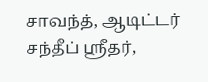சாவந்த், ஆடிட்டர் சந்தீப் ஸ்ரீதர்,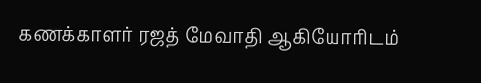கணக்காளர் ரஜத் மேவாதி ஆகியோரிடம்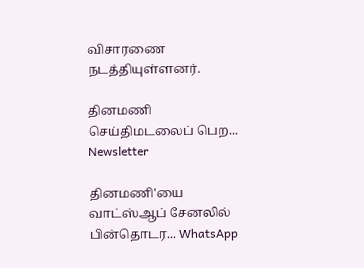விசாரணை நடத்தியுள்ளனர்.

தினமணி செய்திமடலைப் பெற... Newsletter

தினமணி'யை வாட்ஸ்ஆப் சேனலில் பின்தொடர... WhatsApp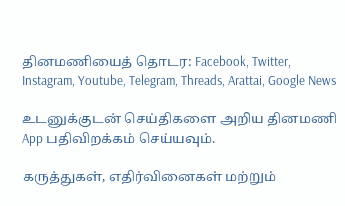தினமணியைத் தொடர: Facebook, Twitter, Instagram, Youtube, Telegram, Threads, Arattai, Google News

உடனுக்குடன் செய்திகளை அறிய தினமணி App பதிவிறக்கம் செய்யவும்.

கருத்துகள், எதிர்வினைகள் மற்றும்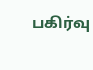பகிர்வு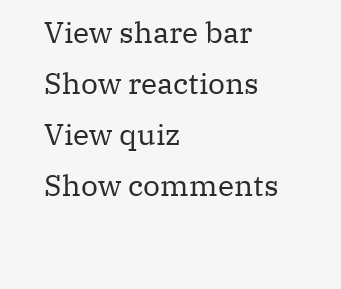View share bar
Show reactions
View quiz
Show comments